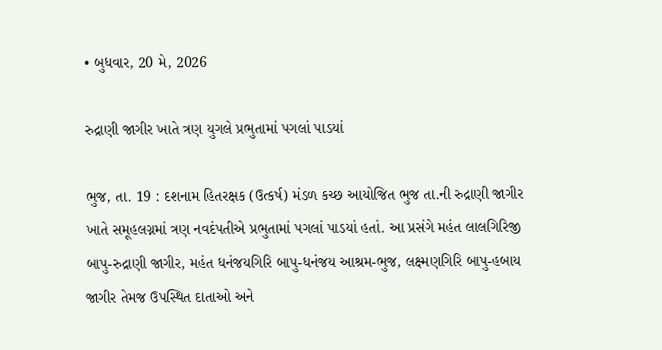• બુધવાર, 20 મે, 2026

રુદ્રાણી જાગીર ખાતે ત્રણ યુગલે પ્રભુતામાં પગલાં પાડયાં

ભુજ, તા. 19 : દશનામ હિતરક્ષક (ઉત્કર્ષ) મંડળ કચ્છ આયોજિત ભુજ તા.ની રુદ્રાણી જાગીર ખાતે સમૂહલગ્નમાં ત્રણ નવદંપતીએ પ્રભુતામાં પગલાં પાડયાં હતાં. આ પ્રસંગે મહંત લાલગિરિજી બાપુ-રુદ્રાણી જાગીર, મહંત ધનંજયગિરિ બાપુ-ધનંજય આશ્રમ-ભુજ, લક્ષ્મણગિરિ બાપુ-હબાય જાગીર તેમજ ઉપસ્થિત દાતાઓ અને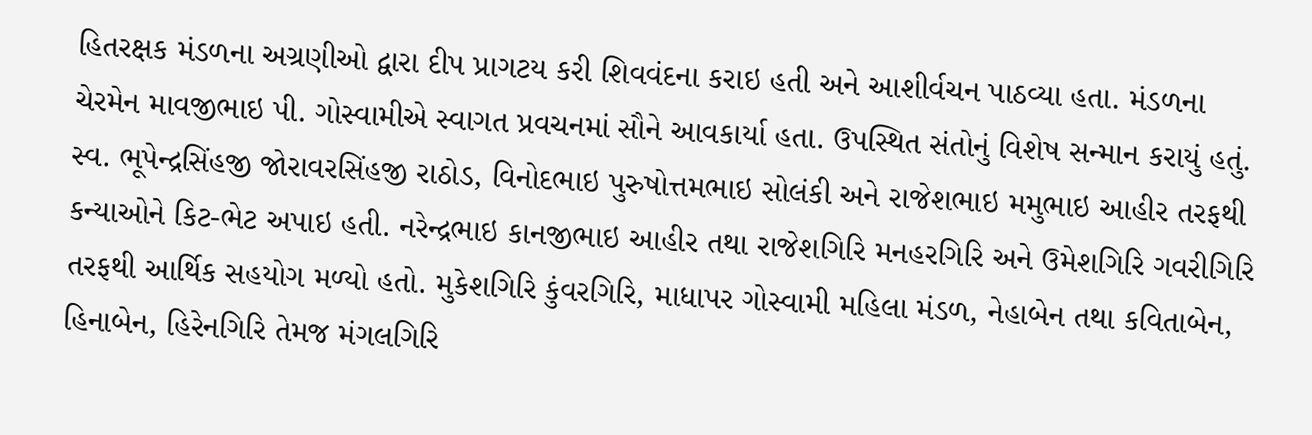હિતરક્ષક મંડળના અગ્રણીઓ દ્વારા દીપ પ્રાગટય કરી શિવવંદના કરાઇ હતી અને આશીર્વચન પાઠવ્યા હતા. મંડળના ચેરમેન માવજીભાઇ પી. ગોસ્વામીએ સ્વાગત પ્રવચનમાં સૌને આવકાર્યા હતા. ઉપસ્થિત સંતોનું વિશેષ સન્માન કરાયું હતું. સ્વ. ભૂપેન્દ્રસિંહજી જોરાવરસિંહજી રાઠોડ, વિનોદભાઇ પુરુષોત્તમભાઇ સોલંકી અને રાજેશભાઇ મમુભાઇ આહીર તરફથી કન્યાઓને કિટ-ભેટ અપાઇ હતી. નરેન્દ્રભાઇ કાનજીભાઇ આહીર તથા રાજેશગિરિ મનહરગિરિ અને ઉમેશગિરિ ગવરીગિરિ તરફથી આર્થિક સહયોગ મળ્યો હતો. મુકેશગિરિ કુંવરગિરિ, માધાપર ગોસ્વામી મહિલા મંડળ, નેહાબેન તથા કવિતાબેન, હિનાબેન, હિરેનગિરિ તેમજ મંગલગિરિ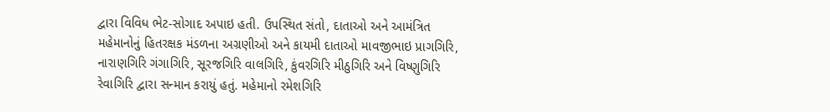દ્વારા વિવિધ ભેટ-સોગાદ અપાઇ હતી. ઉપસ્થિત સંતો, દાતાઓ અને આમંત્રિત મહેમાનોનું હિતરક્ષક મંડળના અગ્રણીઓ અને કાયમી દાતાઓ માવજીભાઇ પ્રાગગિરિ, નારાણગિરિ ગંગાગિરિ, સૂરજગિરિ વાલગિરિ, કુંવરગિરિ મીઠુગિરિ અને વિષ્ણુગિરિ રેવાગિરિ દ્વારા સન્માન કરાયું હતું. મહેમાનો રમેશગિરિ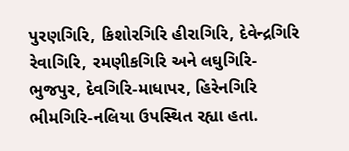પુરણગિરિ, કિશોરગિરિ હીરાગિરિ, દેવેન્દ્રગિરિ રેવાગિરિ, રમણીકગિરિ અને લઘુગિરિ-ભુજપુર, દેવગિરિ-માધાપર, હિરેનગિરિ ભીમગિરિ-નલિયા ઉપસ્થિત રહ્યા હતા.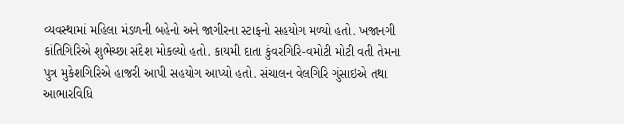વ્યવસ્થામાં મહિલા મંડળની બહેનો અને જાગીરના સ્ટાફનો સહયોગ મળ્યો હતો. ખજાનગી કાંતિગિરિએ શુભેચ્છા સંદેશ મોકલ્યો હતો. કાયમી દાતા કુંવરગિરિ-વમોટી મોટી વતી તેમના પુત્ર મુકેશગિરિએ હાજરી આપી સહયોગ આપ્યો હતો. સંચાલન વેલગિરિ ગુંસાઇએ તથા આભારવિધિ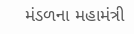મંડળના મહામંત્રી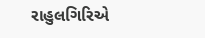રાહુલગિરિએ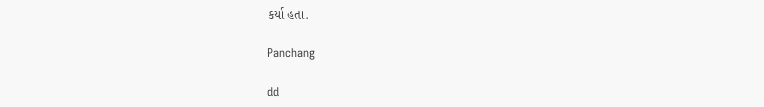કર્યા હતા.

Panchang

dd